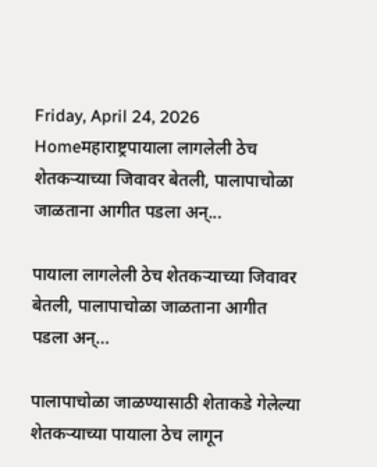Friday, April 24, 2026
Homeमहाराष्ट्रपायाला लागलेली ठेच शेतकऱ्याच्या जिवावर बेतली, पालापाचोळा जाळताना आगीत पडला अन्...

पायाला लागलेली ठेच शेतकऱ्याच्या जिवावर बेतली, पालापाचोळा जाळताना आगीत पडला अन्…

पालापाचोळा जाळण्यासाठी शेताकडे गेलेल्या शेतकऱ्याच्या पायाला ठेच लागून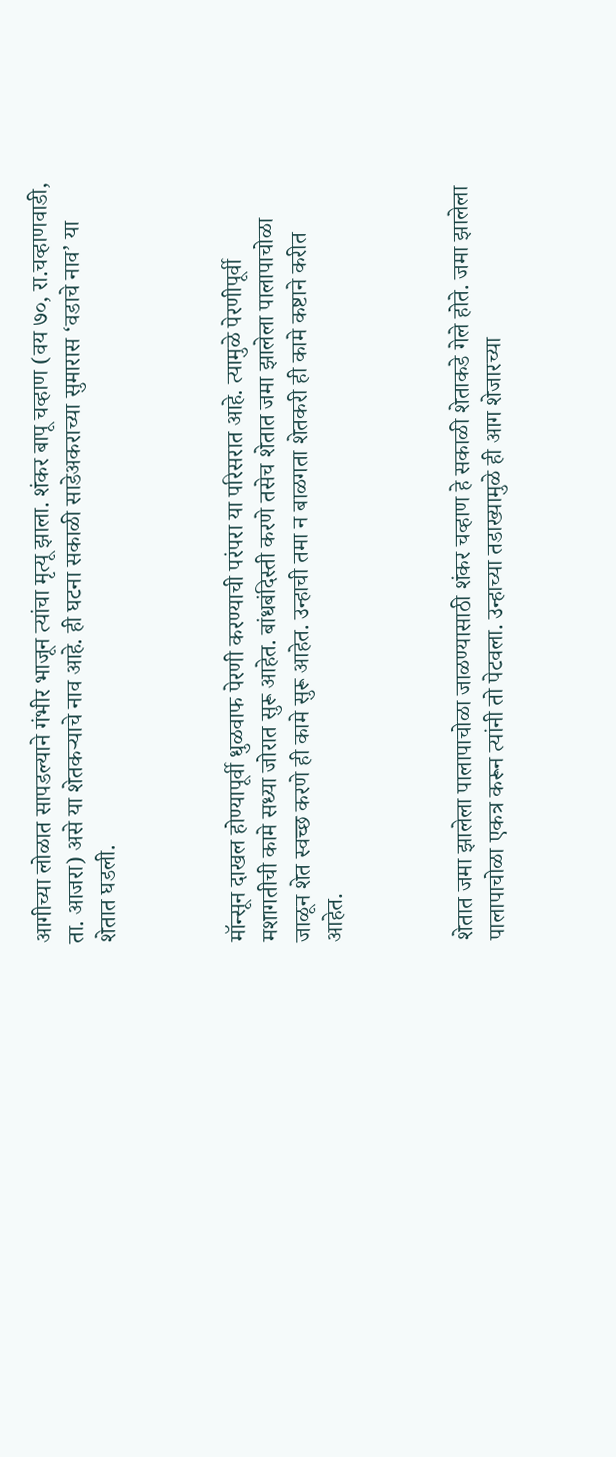आगीच्या लोळात सापडल्याने गंभीर भाजून त्यांचा मृत्यू झाला. शंकर बापू चव्हाण (वय ७०, रा.चव्हाणवाडी, ता. आजरा) असे या शेतकऱ्याचे नाव आहे. ही घटना सकाळी साडेअकराच्या सुमारास ‘वडाचे नाव’ या शेतात घडली.



मॉन्सून दाखल होण्यापूर्वी धुळवाफ पेरणी करण्याची परंपरा या परिसरात आहे. त्यामुळे पेरणीपूर्वी मशागतीची कामे सध्या जोरात सुरू आहेत. बांधबंदिस्ती करणे तसेच शेतात जमा झालेला पालापाचोळा जाळून शेत स्वच्छ करणे ही कामे सुरू आहेत. उन्हाची तमा न बाळगता शेतकरी ही कामे कष्टाने करीत आहेत.



शेतात जमा झालेला पालापाचोळा जाळण्यासाठी शंकर चव्हाण हे सकाळी शेताकडे गेले होते. जमा झालेला पालापाचोळा एकत्र करून त्यांनी तो पेटवला. उन्हाच्या तडाख्यामुळे ही आग शेजारच्या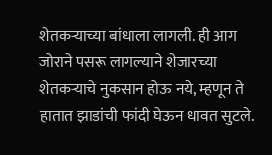शेतकऱ्याच्या बांधाला लागली. ही आग जोराने पसरू लागल्याने शेजारच्या शेतकऱ्याचे नुकसान होऊ नये, म्हणून ते हातात झाडांची फांदी घेऊन धावत सुटले.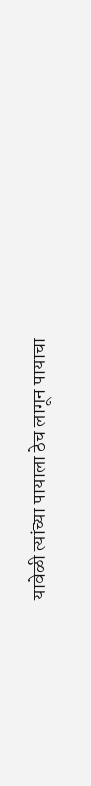यावेळी त्यांच्या पायाला ठेच लागून पायाचा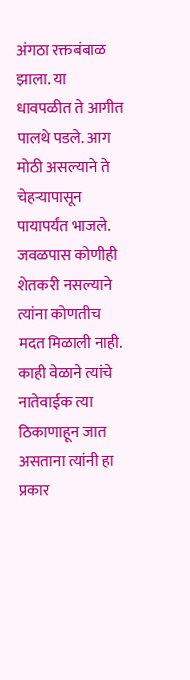अंगठा रक्तबंबाळ झाला. या धावपळीत ते आगीत पालथे पडले. आग मोठी असल्याने ते चेहऱ्यापासून पायापर्यंत भाजले. जवळपास कोणीही शेतकरी नसल्याने त्यांना कोणतीच मदत मिळाली नाही. काही वेळाने त्यांचे नातेवाईक त्या ठिकाणाहून जात असताना त्यांनी हा प्रकार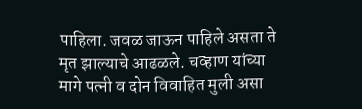पाहिला. जवळ जाऊन पाहिले असता ते मृत झाल्याचे आढळले. चव्हाण यांच्या मागे पत्नी व दोन विवाहित मुली असा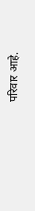परिवार आहे.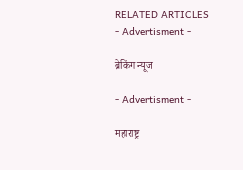RELATED ARTICLES
- Advertisment -

ब्रेकिंग न्यूज

- Advertisment -

महाराष्ट्र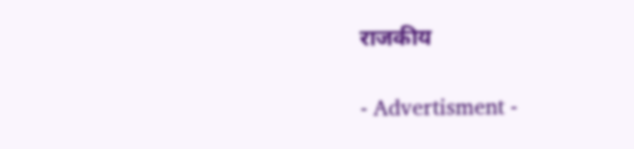राजकीय

- Advertisment -